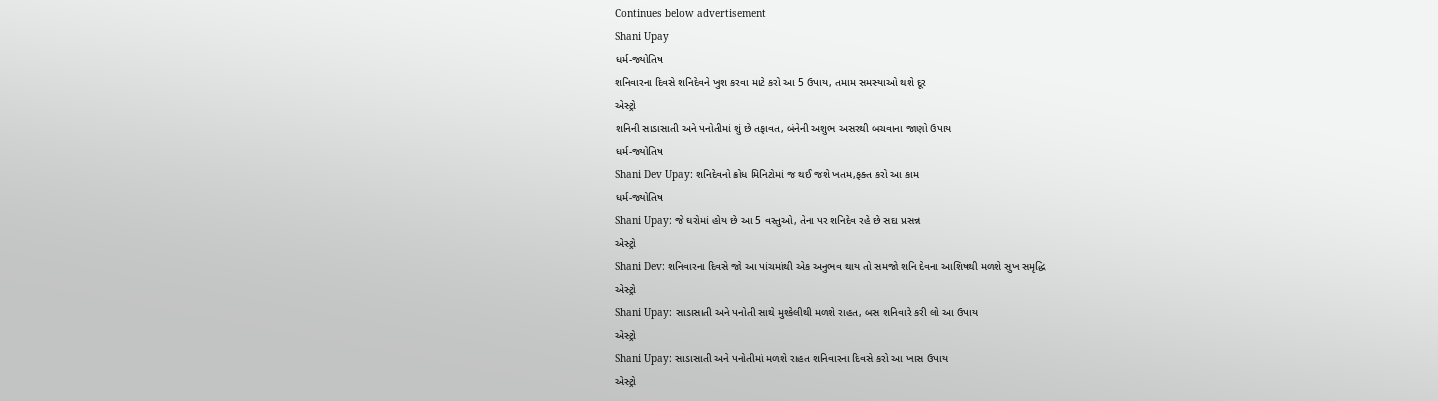Continues below advertisement
Shani Upay
ધર્મ-જ્યોતિષ
શનિવારના દિવસે શનિદેવને ખુશ કરવા માટે કરો આ 5 ઉપાય, તમામ સમસ્યાઓ થશે દૂર
એસ્ટ્રો
શનિની સાડાસાતી અને પનોતીમાં શું છે તફાવત, બંનેની અશુભ અસરથી બચવાના જાણો ઉપાય
ધર્મ-જ્યોતિષ
Shani Dev Upay: શનિદેવનો ક્રોધ મિનિટોમાં જ થઈ જશે ખતમ,ફક્ત કરો આ કામ
ધર્મ-જ્યોતિષ
Shani Upay: જે ઘરોમાં હોય છે આ 5 વસ્તુઓ, તેના પર શનિદેવ રહે છે સદા પ્રસન્ન
એસ્ટ્રો
Shani Dev: શનિવારના દિવસે જો આ પાંચમાંથી એક અનુભવ થાય તો સમજો શનિ દેવના આશિષથી મળશે સુખ સમૃદ્ધિ
એસ્ટ્રો
Shani Upay: સાડાસાતી અને પનોતી સાથે મુશ્કેલીથી મળશે રાહત, બસ શનિવારે કરી લો આ ઉપાય
એસ્ટ્રો
Shani Upay: સાડાસાતી અને પનોતીમાં મળશે રાહત શનિવારના દિવસે કરો આ ખાસ ઉપાય
એસ્ટ્રો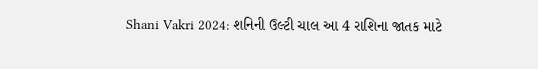Shani Vakri 2024: શનિની ઉલ્ટી ચાલ આ 4 રાશિના જાતક માટે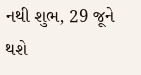નથી શુભ, 29 જૂને થશે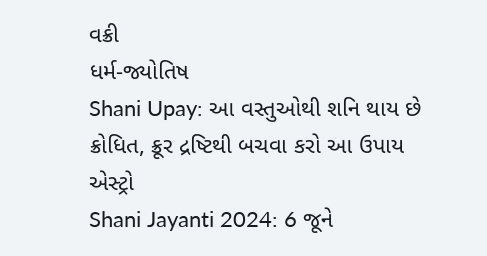વક્રી
ધર્મ-જ્યોતિષ
Shani Upay: આ વસ્તુઓથી શનિ થાય છે ક્રોધિત, ક્રૂર દ્રષ્ટિથી બચવા કરો આ ઉપાય
એસ્ટ્રો
Shani Jayanti 2024: 6 જૂને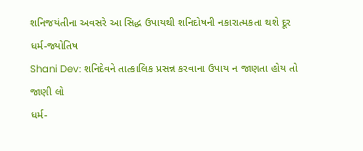શનિજયંતીના અવસરે આ સિદ્ધ ઉપાયથી શનિદોષની નકારાત્મકતા થશે દૂર
ધર્મ-જ્યોતિષ
Shani Dev: શનિદેવને તાત્કાલિક પ્રસન્ન કરવાના ઉપાય ન જાણતા હોય તો જાણી લો
ધર્મ-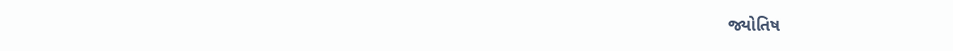જ્યોતિષ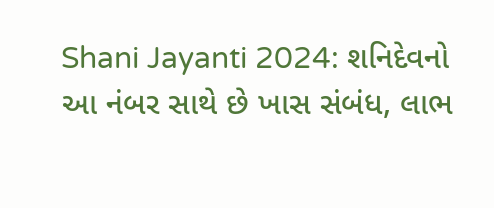Shani Jayanti 2024: શનિદેવનો આ નંબર સાથે છે ખાસ સંબંધ, લાભ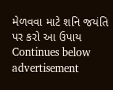મેળવવા માટે શનિ જયંતિ પર કરો આ ઉપાય
Continues below advertisement